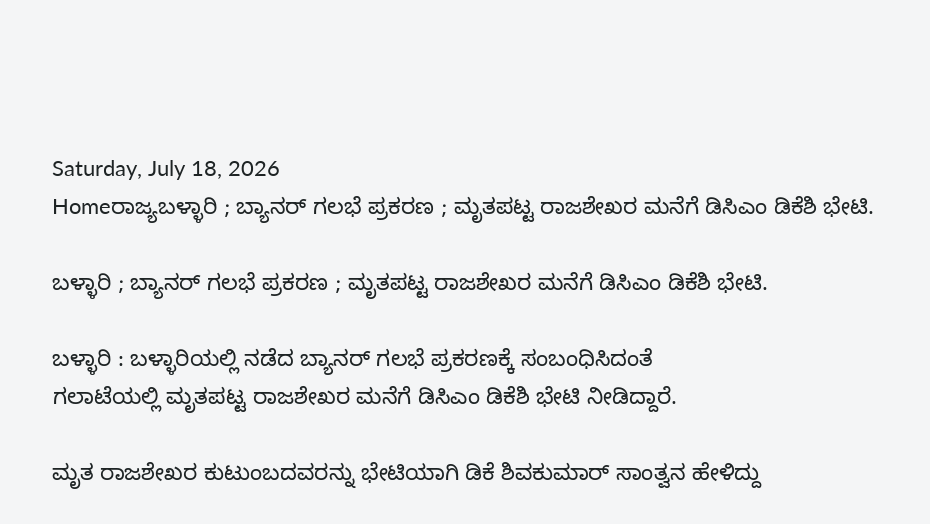Saturday, July 18, 2026
Homeರಾಜ್ಯಬಳ್ಳಾರಿ ; ಬ್ಯಾನರ್ ಗಲಭೆ ಪ್ರಕರಣ ; ಮೃತಪಟ್ಟ ರಾಜಶೇಖರ ಮನೆಗೆ ಡಿಸಿಎಂ ಡಿಕೆಶಿ ಭೇಟಿ.

ಬಳ್ಳಾರಿ ; ಬ್ಯಾನರ್ ಗಲಭೆ ಪ್ರಕರಣ ; ಮೃತಪಟ್ಟ ರಾಜಶೇಖರ ಮನೆಗೆ ಡಿಸಿಎಂ ಡಿಕೆಶಿ ಭೇಟಿ.

ಬಳ್ಳಾರಿ : ಬಳ್ಳಾರಿಯಲ್ಲಿ ನಡೆದ ಬ್ಯಾನರ್ ಗಲಭೆ ಪ್ರಕರಣಕ್ಕೆ ಸಂಬಂಧಿಸಿದಂತೆ
ಗಲಾಟೆಯಲ್ಲಿ ಮೃತಪಟ್ಟ ರಾಜಶೇಖರ ಮನೆಗೆ ಡಿಸಿಎಂ ಡಿಕೆಶಿ ಭೇಟಿ ನೀಡಿದ್ದಾರೆ.

ಮೃತ ರಾಜಶೇಖರ ಕುಟುಂಬದವರನ್ನು ಭೇಟಿಯಾಗಿ ಡಿಕೆ ಶಿವಕುಮಾರ್ ಸಾಂತ್ವನ ಹೇಳಿದ್ದು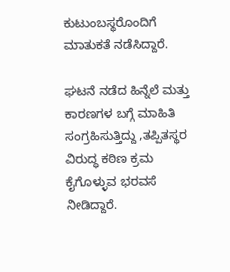ಕುಟುಂಬಸ್ಥರೊಂದಿಗೆ ಮಾತುಕತೆ ನಡೆಸಿದ್ದಾರೆ.

ಘಟನೆ ನಡೆದ ಹಿನ್ನೆಲೆ ಮತ್ತು ಕಾರಣಗಳ ಬಗ್ಗೆ ಮಾಹಿತಿ ಸಂಗ್ರಹಿಸುತ್ತಿದ್ದು ,ತಪ್ಪಿತಸ್ಥರ ವಿರುದ್ಧ ಕಠಿಣ ಕ್ರಮ ಕೈಗೊಳ್ಳುವ ಭರವಸೆ ನೀಡಿದ್ದಾರೆ.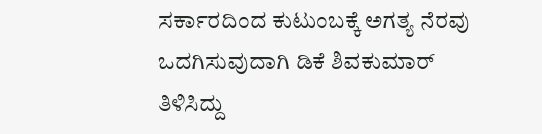ಸರ್ಕಾರದಿಂದ ಕುಟುಂಬಕ್ಕೆ ಅಗತ್ಯ ನೆರವು ಒದಗಿಸುವುದಾಗಿ ಡಿಕೆ ಶಿವಕುಮಾರ್ ತಿಳಿಸಿದ್ದು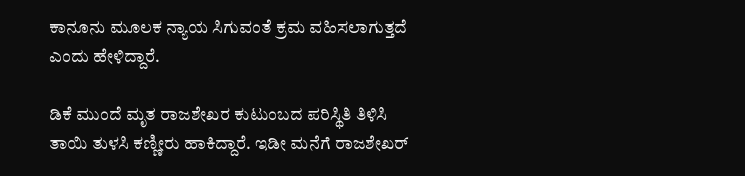ಕಾನೂನು ಮೂಲಕ ನ್ಯಾಯ ಸಿಗುವಂತೆ ಕ್ರಮ ವಹಿಸಲಾಗುತ್ತದೆ ಎಂದು ಹೇಳಿದ್ದಾರೆ.

ಡಿಕೆ ಮುಂದೆ ಮೃತ ರಾಜಶೇಖರ ಕುಟುಂಬದ ಪರಿಸ್ಥಿತಿ ತಿಳಿಸಿ ತಾಯಿ ತುಳಸಿ ಕಣ್ಣೀರು ಹಾಕಿದ್ದಾರೆ. ಇಡೀ ಮನೆಗೆ ರಾಜಶೇಖರ್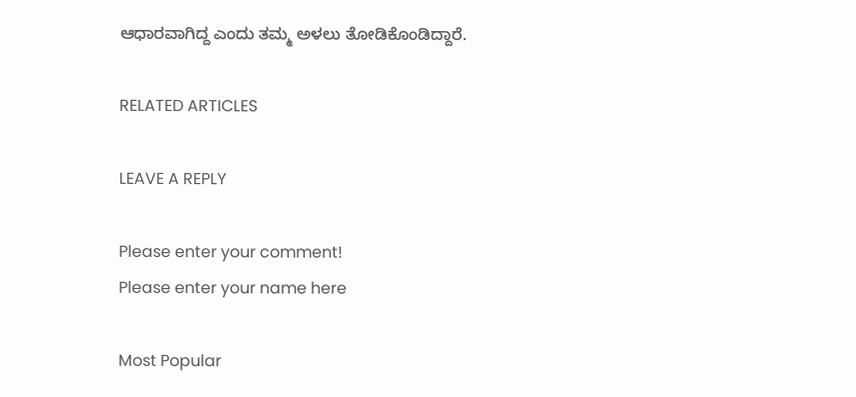ಆಧಾರವಾಗಿದ್ದ ಎಂದು ತಮ್ಮ ಅಳಲು ತೋಡಿಕೊಂಡಿದ್ದಾರೆ.

RELATED ARTICLES

LEAVE A REPLY

Please enter your comment!
Please enter your name here

Most Popular